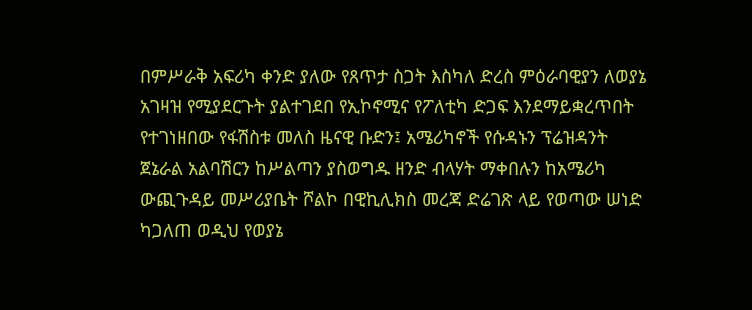በምሥራቅ አፍሪካ ቀንድ ያለው የጸጥታ ስጋት እስካለ ድረስ ምዕራባዊያን ለወያኔ አገዛዝ የሚያደርጉት ያልተገደበ የኢኮኖሚና የፖለቲካ ድጋፍ እንደማይቋረጥበት የተገነዘበው የፋሽስቱ መለስ ዜናዊ ቡድን፤ አሜሪካኖች የሱዳኑን ፕሬዝዳንት ጀኔራል አልባሽርን ከሥልጣን ያስወግዱ ዘንድ ብላሃት ማቀበሉን ከአሜሪካ ውጪጉዳይ መሥሪያቤት ሾልኮ በዊኪሊክስ መረጃ ድሬገጽ ላይ የወጣው ሠነድ ካጋለጠ ወዲህ የወያኔ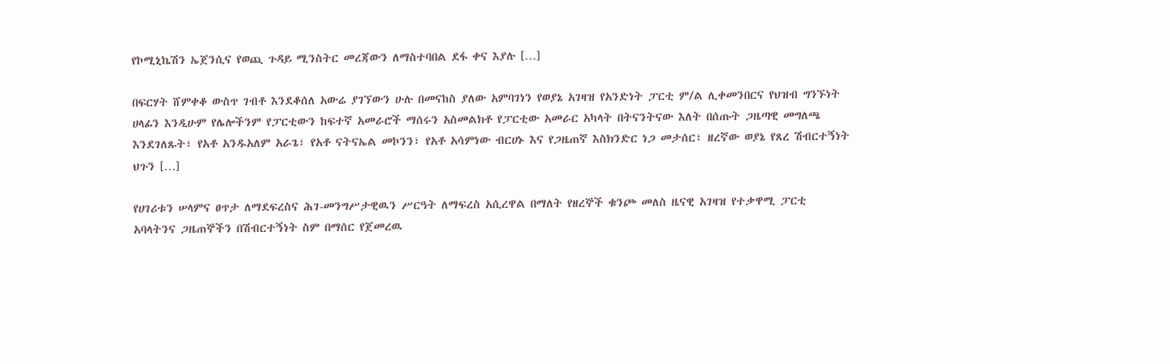የኮሚኒኬሽን ኤጀንሲና የወጪ ጉዳይ ሚንስትር መረጃውን ለማስተባበል ደፋ ቀና እያሉ […]

በፍርሃት ሸምቀቆ ውስጥ ገብቶ እንደቆሰለ አውሬ ያገኘውን ሁሉ በመናከስ ያለው አምባገነን የወያኔ አገዛዝ የአንድነት ፓርቲ ም/ል ሊቀመንበርና የህዝብ ግንኙነት ሀላፊን እንዲሁም የሌሎችንም የፓርቲውን ከፍተኛ አመራሮች ማሰሩን አስመልክቶ የፓርቲው አመራር አካላት በትናንትናው እለት በሰጡት ጋዜጣዊ መግለጫ እንደገለጹት፣ የአቶ አንዱአለም አራጌ፣ የአቶ ናትናኤል መኮንን፣ የአቶ አሳምነው ብርሀኑ እና የጋዜጠኛ እስክንድር ነጋ መታሰር፣ ዘረኛው ወያኔ የጸረ ሽብርተኝነት ህጉን […]

የሀገሪቱን ሠላምና ፀጥታ ለማደፍረስና ሕገ-መንግሥታዊዉን ሥርዓት ለማፍረስ አሲረዋል በማለት የዘረኞች ቁንጮ መለስ ዜናዊ አገዛዝ የተቃዋሚ ፓርቲ አባላትንና ጋዜጠኞችን በሽብርተኝነት ስም በማሰር የጀመረዉ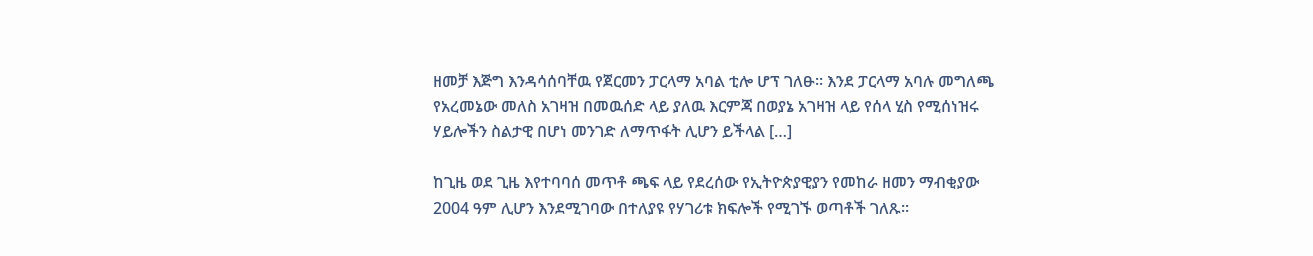ዘመቻ እጅግ እንዳሳሰባቸዉ የጀርመን ፓርላማ አባል ቲሎ ሆፕ ገለፁ። እንደ ፓርላማ አባሉ መግለጫ የአረመኔው መለስ አገዛዝ በመዉሰድ ላይ ያለዉ እርምጃ በወያኔ አገዛዝ ላይ የሰላ ሂስ የሚሰነዝሩ ሃይሎችን ስልታዊ በሆነ መንገድ ለማጥፋት ሊሆን ይችላል […]

ከጊዜ ወደ ጊዜ እየተባባሰ መጥቶ ጫፍ ላይ የደረሰው የኢትዮጵያዊያን የመከራ ዘመን ማብቂያው 2004 ዓም ሊሆን እንደሚገባው በተለያዩ የሃገሪቱ ክፍሎች የሚገኙ ወጣቶች ገለጹ።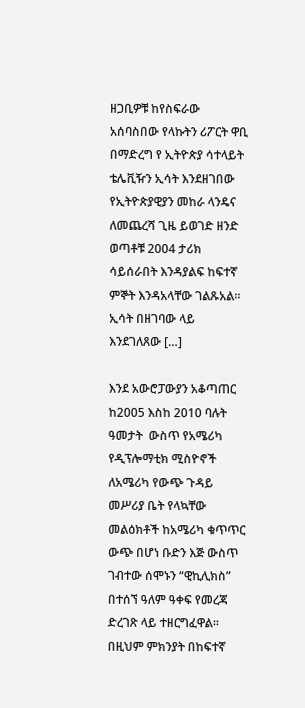ዘጋቢዎቹ ከየስፍራው አሰባስበው የላኩትን ሪፖርት ዋቢ በማድረግ የ ኢትዮጵያ ሳተላይት ቴሌቪዥን ኢሳት እንደዘገበው የኢትዮጵያዊያን መከራ ላንዴና ለመጨረሻ ጊዜ ይወገድ ዘንድ ወጣቶቹ 2004 ታሪክ ሳይሰራበት እንዳያልፍ ከፍተኛ ምኞት እንዳአላቸው ገልጹአል። ኢሳት በዘገባው ላይ እንደገለጸው […]

እንደ አውሮፓውያን አቆጣጠር ከ2005 እስከ 2010 ባሉት ዓመታት  ውስጥ የአሜሪካ የዲፕሎማቲክ ሚስዮኖች ለአሜሪካ የውጭ ጉዳይ መሥሪያ ቤት የላኳቸው  መልዕክቶች ከአሜሪካ ቁጥጥር ውጭ በሆነ ቡድን እጅ ውስጥ ገብተው ሰሞኑን “ዊኪሊክስ” በተሰኘ ዓለም ዓቀፍ የመረጃ ድረገጽ ላይ ተዘርግፈዋል። በዚህም ምክንያት በከፍተኛ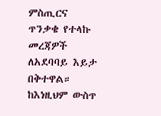ምስጢርና ጥንቃቄ የተላኩ መረጃዎች ለአደባባይ እይታ በቅተዋል። ከእነዚህም ውስጥ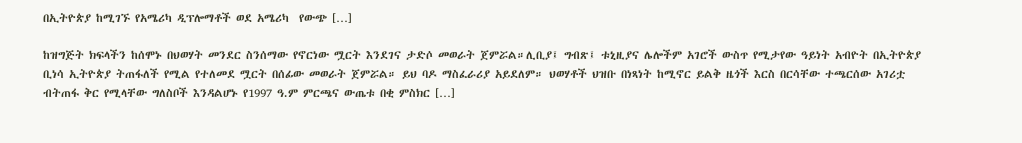በኢትዮጵያ ከሚገኙ የአሜሪካ ዲፕሎማቶች ወደ አሜሪካ  የውጭ […]

ከዝግጅት ክፍላችን ከሰሞኑ በህወሃት መንደር ስንሰማው የኖርነው ሟርት እንደገና ታድሶ መወራት ጀምሯል።ሊቢያ፤ ግብጽ፤ ቱኒዚያና ሌሎችም አገሮች ውስጥ የሚታየው ዓይነት አብዮት በኢትዮጵያ ቢነሳ ኢትዮጵያ ትጠፋለች የሚል የተለመደ ሟርት በሰፊው መወራት ጀምሯል። ይህ ባዶ ማስፈራሪያ አይደለም። ህወሃቶች ህዝቡ በነጻነት ከሚኖር ይልቅ ዜጎች እርስ በርሳቸው ተጫርሰው አገሪቷ ብትጠፋ ቅር የሚላቸው ግለስቦች እንዳልሆኑ የ1997 ዓ.ም ምርጫና ውጤቱ በቂ ምስክር […]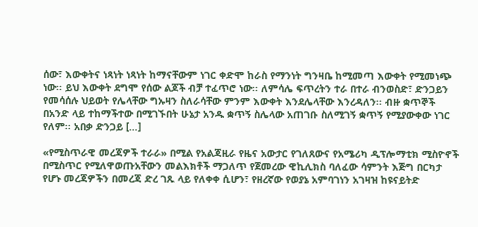ሰው፣ እውቀትና ነጻነት ነጻነት ከማናቸውም ነገር ቀድሞ ከራስ የማንነት ግንዛቤ ከሚመጣ እውቀት የሚመነጭ ነው፡፡ ይህ እውቀት ደግሞ የሰው ልጆች ብቻ ተፈጥሮ ነው፡፡ ለምሳሌ ፍጥረትን ተራ በተራ ብንወስድ፣ ድንጋይን የመሳሰሉ ህይወት የሌላቸው ግኡዛን ስለራሳቸው ምንም እውቀት እንደሌላቸው እንረዳለን፡፡ ብዙ ቋጥኞች በአንድ ላይ ተከማችተው በሚገኙበት ሁኔታ አንዱ ቋጥኝ ስሌላው አጠገቡ ስለሚገኝ ቋጥኝ የሚያውቀው ነገር የለም፡፡ አበቃ ድንጋይ […]

«የሚስጥራዊ መረጃዎች ተራራ» በሚል የአልጃዚራ የዜና አውታር የገለጸውና የአሜሪካ ዲፕሎማቲክ ሚስዮኖች በሚስጥር የሚለዋወጡአቸውን መልእክቶች ማጋለጥ የጀመረው ዊኪሊክስ ባለፈው ሳምንት እጅግ በርካታ የሆኑ መረጃዎችን በመረጃ ድረ ገጹ ላይ የለቀቀ ሲሆን፣ የዘረኛው የወያኔ አምባገነን አገዛዝ ከዩናይትድ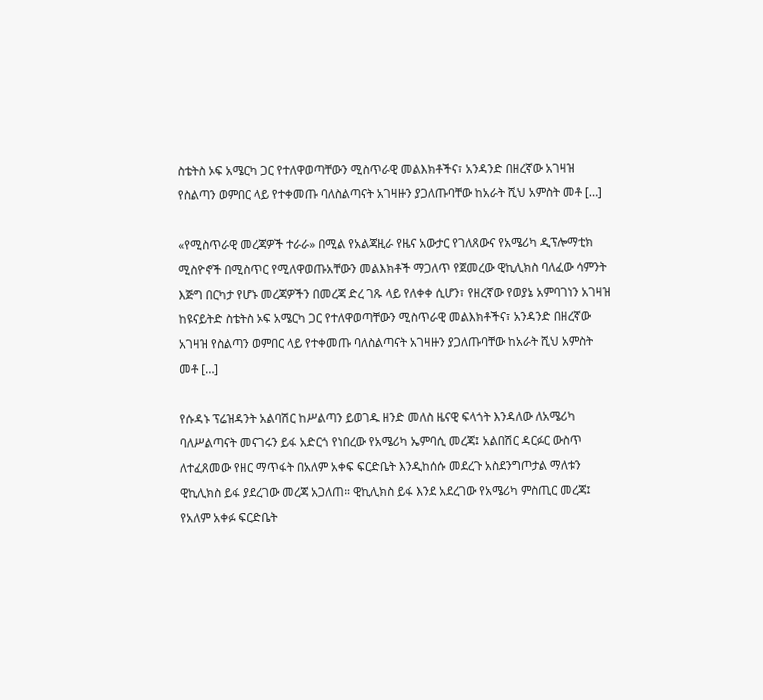ስቴትስ ኦፍ አሜርካ ጋር የተለዋወጣቸውን ሚስጥራዊ መልእክቶችና፣ አንዳንድ በዘረኛው አገዛዝ የስልጣን ወምበር ላይ የተቀመጡ ባለስልጣናት አገዛዙን ያጋለጡባቸው ከአራት ሺህ አምስት መቶ […]

«የሚስጥራዊ መረጃዎች ተራራ» በሚል የአልጃዚራ የዜና አውታር የገለጸውና የአሜሪካ ዲፕሎማቲክ ሚስዮኖች በሚስጥር የሚለዋወጡአቸውን መልእክቶች ማጋለጥ የጀመረው ዊኪሊክስ ባለፈው ሳምንት እጅግ በርካታ የሆኑ መረጃዎችን በመረጃ ድረ ገጹ ላይ የለቀቀ ሲሆን፣ የዘረኛው የወያኔ አምባገነን አገዛዝ ከዩናይትድ ስቴትስ ኦፍ አሜርካ ጋር የተለዋወጣቸውን ሚስጥራዊ መልእክቶችና፣ አንዳንድ በዘረኛው አገዛዝ የስልጣን ወምበር ላይ የተቀመጡ ባለስልጣናት አገዛዙን ያጋለጡባቸው ከአራት ሺህ አምስት መቶ […]

የሱዳኑ ፕሬዝዳንት አልባሽር ከሥልጣን ይወገዱ ዘንድ መለስ ዜናዊ ፍላጎት እንዳለው ለአሜሪካ ባለሥልጣናት መናገሩን ይፋ አድርጎ የነበረው የአሜሪካ ኤምባሲ መረጃ፤ አልበሽር ዳርፉር ውስጥ ለተፈጸመው የዘር ማጥፋት በአለም አቀፍ ፍርድቤት እንዲከሰሱ መደረጉ አስደንግጦታል ማለቱን ዊኪሊክስ ይፋ ያደረገው መረጃ አጋለጠ። ዊኪሊክስ ይፋ እንደ አደረገው የአሜሪካ ምስጢር መረጃ፤ የአለም አቀፉ ፍርድቤት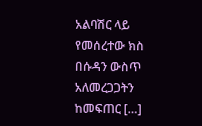አልባሽር ላይ የመሰረተው ክስ በሱዳን ውስጥ አለመረጋጋትን ከመፍጠር […]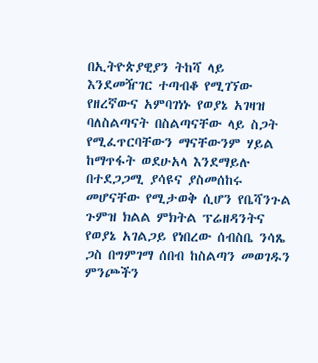በኢትዮጵያዊያን ትከሻ ላይ እንደመዥገር ተጣብቆ የሚገኘው የዘረኛውና አምባገነኑ የወያኔ አገዛዝ ባለስልጣናት በስልጣናቸው ላይ ስጋት የሚፈጥርባቸውን ማናቸውንም ሃይል ከማጥፋት ወደሁአላ እንደማይሉ በተደጋጋሚ ያሳዩና ያስመሰከሩ መሆናቸው የሚታወቅ ሲሆን የቤሻንጉል ጉምዝ ክልል ምክትል ፕሬዘዳንትና የወያኔ አገልጋይ የነበረው ሰብስቤ ንሳጼ ጋስ በግምገማ ሰበብ ከስልጣን መወገዱን ምንጮችን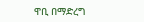ዋቢ በማድረግ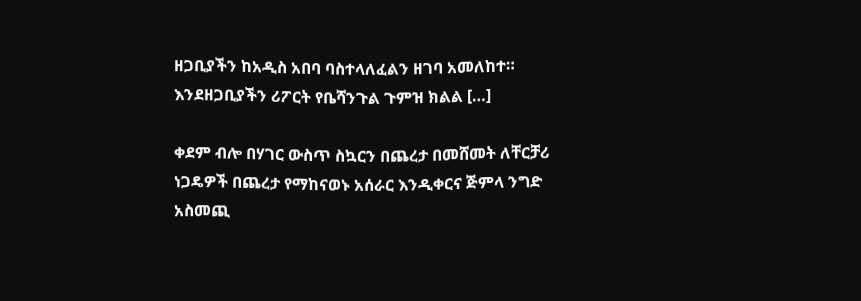ዘጋቢያችን ከአዲስ አበባ ባስተላለፈልን ዘገባ አመለከተ። እንደዘጋቢያችን ሪፖርት የቤሻንጉል ጉምዝ ክልል […]

ቀደም ብሎ በሃገር ውስጥ ስኳርን በጨረታ በመሸመት ለቸርቻሪ ነጋዴዎች በጨረታ የማከናወኑ አሰራር እንዲቀርና ጅምላ ንግድ አስመጪ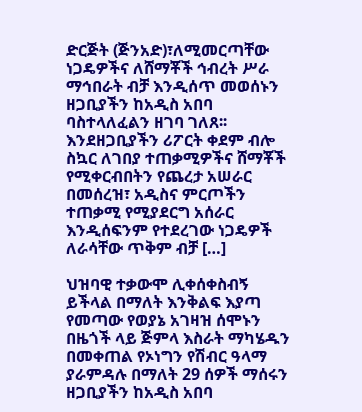ድርጅት (ጅንአድ)፣ለሚመርጣቸው ነጋዴዎችና ለሸማቾች ኅብረት ሥራ ማኅበራት ብቻ እንዲሰጥ መወሰኑን ዘጋቢያችን ከአዲስ አበባ ባስተላለፈልን ዘገባ ገለጸ፡፡ እንደዘጋቢያችን ሪፖርት ቀደም ብሎ ስኳር ለገበያ ተጠቃሚዎችና ሸማቾች የሚቀርብበትን የጨረታ አሠራር በመሰረዝ፣ አዲስና ምርጦችን ተጠቃሚ የሚያደርግ አሰራር እንዲሰፍንም የተደረገው ነጋዴዎች ለራሳቸው ጥቅም ብቻ […]

ህዝባዊ ተቃውሞ ሊቀሰቀስብኝ ይችላል በማለት እንቅልፍ እያጣ የመጣው የወያኔ አገዛዝ ሰሞኑን በዜጎች ላይ ጅምላ እስራት ማካሄዱን በመቀጠል የኦነግን የሽብር ዓላማ ያራምዳሉ በማለት 29 ሰዎች ማሰሩን ዘጋቢያችን ከአዲስ አበባ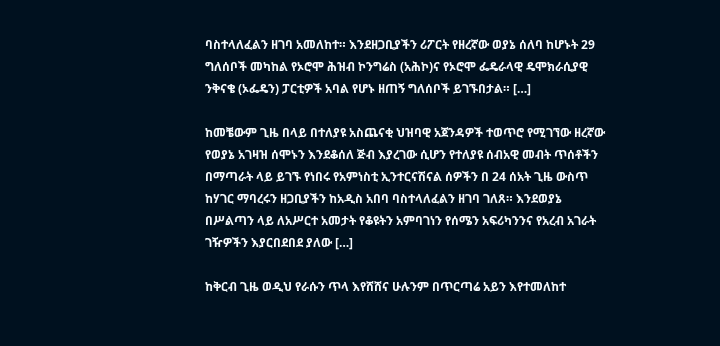ባስተላለፈልን ዘገባ አመለከተ። እንደዘጋቢያችን ሪፖርት የዘረኛው ወያኔ ሰለባ ከሆኑት 29 ግለሰቦች መካከል የኦሮሞ ሕዝብ ኮንግሬስ (አሕኮ)ና የኦሮሞ ፌዴራላዊ ዴሞክራሲያዊ ንቅናቄ (ኦፌዴን) ፓርቲዎች አባል የሆኑ ዘጠኝ ግለሰቦች ይገኙበታል። […]

ከመቼውም ጊዜ በላይ በተለያዩ አስጨናቂ ህዝባዊ አጀንዳዎች ተወጥሮ የሚገኘው ዘረኛው የወያኔ አገዛዝ ሰሞኑን እንደቆሰለ ጅብ እያረገው ሲሆን የተለያዩ ሰብአዊ መብት ጥሰቶችን በማጣራት ላይ ይገኙ የነበሩ የአምነስቲ ኢንተርናሽናል ሰዎችን በ 24 ሰአት ጊዜ ውስጥ ከሃገር ማባረሩን ዘጋቢያችን ከአዲስ አበባ ባስተላለፈልን ዘገባ ገለጸ። እንደወያኔ በሥልጣን ላይ ለአሥርተ አመታት የቆዩትን አምባገነን የሰሜን አፍሪካንንና የአረብ አገራት ገዥዎችን እያርበደበደ ያለው […]

ከቅርብ ጊዜ ወዲህ የራሱን ጥላ እየሸሸና ሁሉንም በጥርጣሬ አይን እየተመለከተ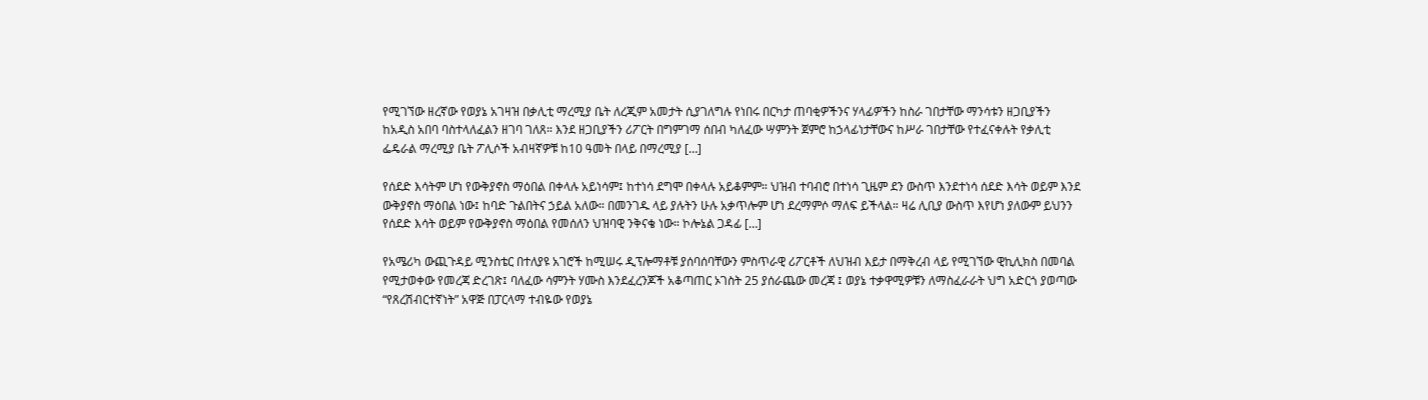የሚገኘው ዘረኛው የወያኔ አገዛዝ በቃሊቲ ማረሚያ ቤት ለረጂም አመታት ሲያገለግሉ የነበሩ በርካታ ጠባቂዎችንና ሃላፊዎችን ከስራ ገበታቸው ማንሳቱን ዘጋቢያችን ከአዲስ አበባ ባስተላለፈልን ዘገባ ገለጸ። እንደ ዘጋቢያችን ሪፖርት በግምገማ ሰበብ ካለፈው ሣምንት ጀምሮ ከኃላፊነታቸውና ከሥራ ገበታቸው የተፈናቀሉት የቃሊቲ ፌዴራል ማረሚያ ቤት ፖሊሶች አብዛኛዎቹ ከ10 ዓመት በላይ በማረሚያ […]

የሰደድ እሳትም ሆነ የውቅያኖስ ማዕበል በቀላሉ አይነሳም፤ ከተነሳ ደግሞ በቀላሉ አይቆምም። ህዝብ ተባብሮ በተነሳ ጊዜም ደን ውስጥ እንደተነሳ ሰደድ እሳት ወይም እንደ ውቅያኖስ ማዕበል ነው፤ ከባድ ጉልበትና ኃይል አለው። በመንገዱ ላይ ያሉትን ሁሉ አቃጥሎም ሆነ ደረማምሶ ማለፍ ይችላል። ዛሬ ሊቢያ ውስጥ እየሆነ ያለውም ይህንን የሰደድ እሳት ወይም የውቅያኖስ ማዕበል የመሰለን ህዝባዊ ንቅናቄ ነው። ኮሎኔል ጋዳፊ […]

የአሜሪካ ውጪጉዳይ ሚንስቴር በተለያዩ አገሮች ከሚሠሩ ዲፕሎማቶቹ ያሰባሰባቸውን ምስጥራዊ ሪፖርቶች ለህዝብ እይታ በማቅረብ ላይ የሚገኘው ዊኪሊክስ በመባል የሚታወቀው የመረጃ ድረገጽ፤ ባለፈው ሳምንት ሃሙስ እንደፈረንጆች አቆጣጠር ኦገስት 25 ያሰራጨው መረጃ ፤ ወያኔ ተቃዋሚዎቹን ለማስፈራራት ህግ አድርጎ ያወጣው “የጸረሽብርተኛነት” አዋጅ በፓርላማ ተብዬው የወያኔ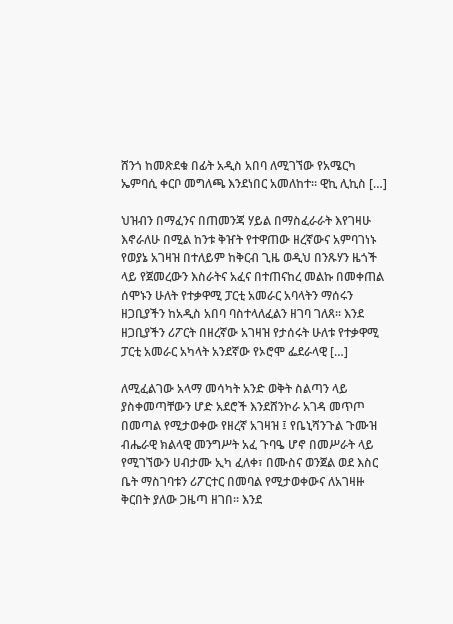ሸንጎ ከመጽደቁ በፊት አዲስ አበባ ለሚገኘው የአሜርካ ኤምባሲ ቀርቦ መግለጫ እንደነበር አመለከተ። ዊኪ ሊኪስ […]

ህዝብን በማፈንና በጠመንጃ ሃይል በማስፈራራት እየገዛሁ እኖራለሁ በሚል ከንቱ ቅዠት የተዋጠው ዘረኛውና አምባገነኑ የወያኔ አገዛዝ በተለይም ከቅርብ ጊዜ ወዲህ በንጹሃን ዜጎች ላይ የጀመረውን እስራትና አፈና በተጠናከረ መልኩ በመቀጠል ሰሞኑን ሁለት የተቃዋሚ ፓርቲ አመራር አባላትን ማሰሩን ዘጋቢያችን ከአዲስ አበባ ባስተላለፈልን ዘገባ ገለጸ። እንደ ዘጋቢያችን ሪፖርት በዘረኛው አገዛዝ የታሰሩት ሁለቱ የተቃዋሚ ፓርቲ አመራር አካላት አንደኛው የኦሮሞ ፌደራላዊ […]

ለሚፈልገው አላማ መሳካት አንድ ወቅት ስልጣን ላይ ያስቀመጣቸውን ሆድ አደሮች እንደሸንኮራ አገዳ መጥጦ በመጣል የሚታወቀው የዘረኛ አገዛዝ ፤ የቤኒሻንጉል ጉሙዝ ብሔራዊ ክልላዊ መንግሥት አፈ ጉባዔ ሆኖ በመሥራት ላይ የሚገኘውን ሀብታሙ ኢካ ፈለቀ፣ በሙስና ወንጀል ወደ እስር ቤት ማስገባቱን ሪፖርተር በመባል የሚታወቀውና ለአገዛዙ ቅርበት ያለው ጋዜጣ ዘገበ፡፡ እንደ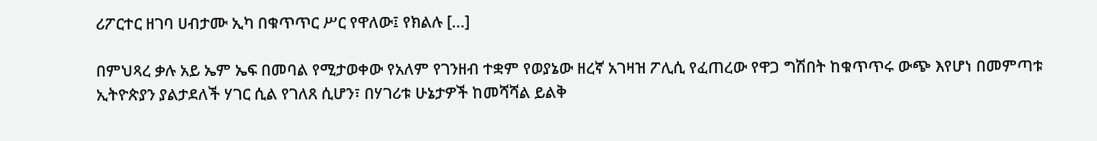ሪፖርተር ዘገባ ሀብታሙ ኢካ በቁጥጥር ሥር የዋለው፤ የክልሉ […]

በምህጻረ ቃሉ አይ ኤም ኤፍ በመባል የሚታወቀው የአለም የገንዘብ ተቋም የወያኔው ዘረኛ አገዛዝ ፖሊሲ የፈጠረው የዋጋ ግሽበት ከቁጥጥሩ ውጭ እየሆነ በመምጣቱ ኢትዮጵያን ያልታደለች ሃገር ሲል የገለጸ ሲሆን፣ በሃገሪቱ ሁኔታዎች ከመሻሻል ይልቅ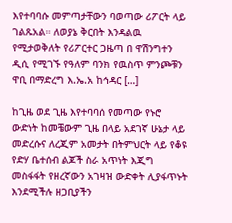እየተባባሱ መምጣታቸውን ባወጣው ሪፖርት ላይ ገልጹአል። ለወያኔ ቅርበት እንዳልዉ የሚታወቅለት የሪፖርተር ጋዜጣ በ ዋሽንግተን ዲሲ የሚገኙ የዓለም ባንክ የዉስጥ ምንጮቹን ዋቢ በማድረግ እ.ኤ.አ ከኅዳር […]

ከጊዜ ወደ ጊዜ እየተባባሰ የመጣው የኑሮ ውድነት ከመቼውም ጊዜ በላይ አደገኛ ሁኔታ ላይ መድረሱና ለረጂም አመታት በትምህርት ላይ የቆዩ የድሃ ቤተሰብ ልጆች ስራ አጥነት እጂግ መስፋፋት የዘረኛውን አገዛዝ ውድቀት ሊያፋጥኑት እንደሚችሉ ዘጋቢያችን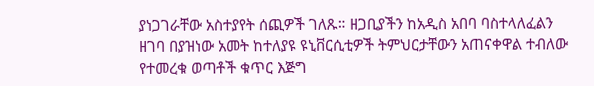ያነጋገራቸው አስተያየት ሰጪዎች ገለጹ። ዘጋቢያችን ከአዲስ አበባ ባስተላለፈልን ዘገባ በያዝነው አመት ከተለያዩ ዩኒቨርሲቲዎች ትምህርታቸውን አጠናቀዋል ተብለው የተመረቁ ወጣቶች ቁጥር እጅግ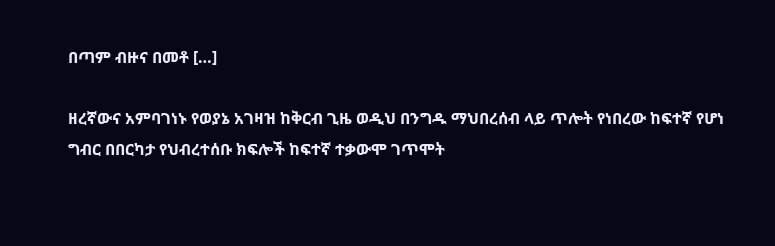በጣም ብዙና በመቶ […]

ዘረኛውና አምባገነኑ የወያኔ አገዛዝ ከቅርብ ጊዜ ወዲህ በንግዱ ማህበረሰብ ላይ ጥሎት የነበረው ከፍተኛ የሆነ ግብር በበርካታ የህብረተሰቡ ክፍሎች ከፍተኛ ተቃውሞ ገጥሞት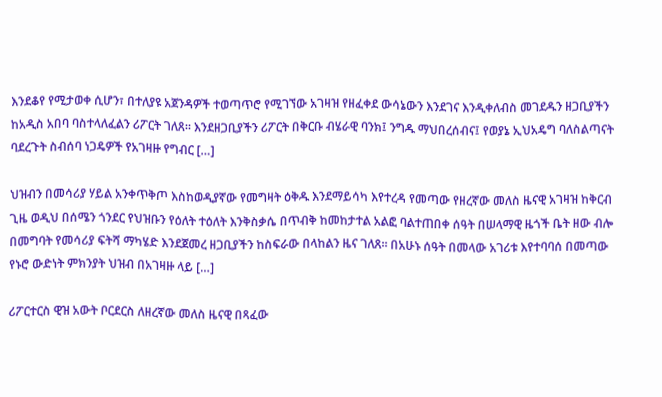እንደቆየ የሚታወቀ ሲሆን፣ በተለያዩ አጀንዳዎች ተወጣጥሮ የሚገኘው አገዛዝ የዘፈቀደ ውሳኔውን እንደገና እንዲቀለብስ መገደዱን ዘጋቢያችን ከአዲስ አበባ ባስተላለፈልን ሪፖርት ገለጸ። እንደዘጋቢያችን ሪፖርት በቅርቡ ብሄራዊ ባንክ፤ ንግዱ ማህበረሰብና፤ የወያኔ ኢህአዴግ ባለስልጣናት ባደረጉት ስብሰባ ነጋዴዎች የአገዛዙ የግብር […]

ህዝብን በመሳሪያ ሃይል አንቀጥቅጦ እስከወዲያኛው የመግዛት ዕቅዱ እንደማይሳካ እየተረዳ የመጣው የዘረኛው መለስ ዜናዊ አገዛዝ ከቅርብ ጊዜ ወዲህ በሰሜን ጎንደር የህዝቡን የዕለት ተዕለት እንቅስቃሴ በጥብቅ ከመከታተል አልፎ ባልተጠበቀ ሰዓት በሠላማዊ ዜጎች ቤት ዘው ብሎ በመግባት የመሳሪያ ፍትሻ ማካሄድ እንደጀመረ ዘጋቢያችን ከስፍራው በላከልን ዜና ገለጸ። በአሁኑ ሰዓት በመላው አገሪቱ እየተባባሰ በመጣው የኑሮ ውድነት ምክንያት ህዝብ በአገዛዙ ላይ […]

ሪፖርተርስ ዊዝ አውት ቦርደርስ ለዘረኛው መለስ ዜናዊ በጻፈው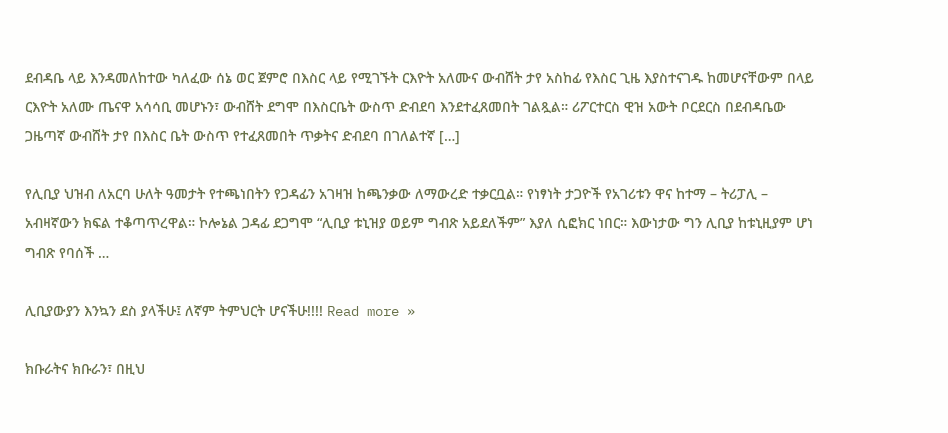ደብዳቤ ላይ እንዳመለከተው ካለፈው ሰኔ ወር ጀምሮ በእስር ላይ የሚገኙት ርእዮት አለሙና ውብሸት ታየ አስከፊ የእስር ጊዜ እያስተናገዱ ከመሆናቸውም በላይ ርእዮት አለሙ ጤናዋ አሳሳቢ መሆኑን፣ ውብሸት ደግሞ በእስርቤት ውስጥ ድብደባ እንደተፈጸመበት ገልጿል። ሪፖርተርስ ዊዝ አውት ቦርደርስ በደብዳቤው ጋዜጣኛ ውብሸት ታየ በእስር ቤት ውስጥ የተፈጸመበት ጥቃትና ድብደባ በገለልተኛ […]

የሊቢያ ህዝብ ለአርባ ሁለት ዓመታት የተጫነበትን የጋዳፊን አገዛዝ ከጫንቃው ለማውረድ ተቃርቧል። የነፃነት ታጋዮች የአገሪቱን ዋና ከተማ – ትሪፓሊ – አብዛኛውን ክፍል ተቆጣጥረዋል። ኮሎኔል ጋዳፊ ደጋግሞ “ሊቢያ ቱኒዝያ ወይም ግብጽ አይደለችም” እያለ ሲፎክር ነበር። እውነታው ግን ሊቢያ ከቱኒዚያም ሆነ ግብጽ የባሰች …

ሊቢያውያን እንኳን ደስ ያላችሁ፤ ለኛም ትምህርት ሆናችሁ!!!! Read more »

ክቡራትና ክቡራን፣ በዚህ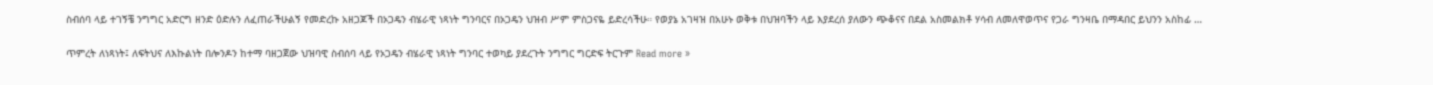ስብሰባ ላይ ተገኝቼ ንግግር አድርግ ዘንድ ዕድሉን ለፈጠራችሁልኝ የመድረኩ አዘጋጆች በኦጋዴን ብሄራዊ ነጻነት ግንባርና በኦጋዴን ህዝብ ሥም ምስጋናዬ ይድረሳችሁ። የወያኔ አገዛዝ በአሁኑ ወቅቱ በህዝባችን ላይ እያደረሰ ያለውን ጭቆናና በደል አስመልክቶ ሃሳብ ለመለዋወጥና የጋራ ግንዛቤ በማዳበር ይህንን አስከፊ …

ጥምረት ለነጻነት፤ ለፍትህና ለእኩልነት በሎንዶን ከተማ ባዘጋጀው ህዝባዊ ስብሰባ ላይ የኦጋዴን ብሄራዊ ነጻነት ግንባር ተወካይ ያደረጉት ንግግር ግርድፍ ትርጉም Read more »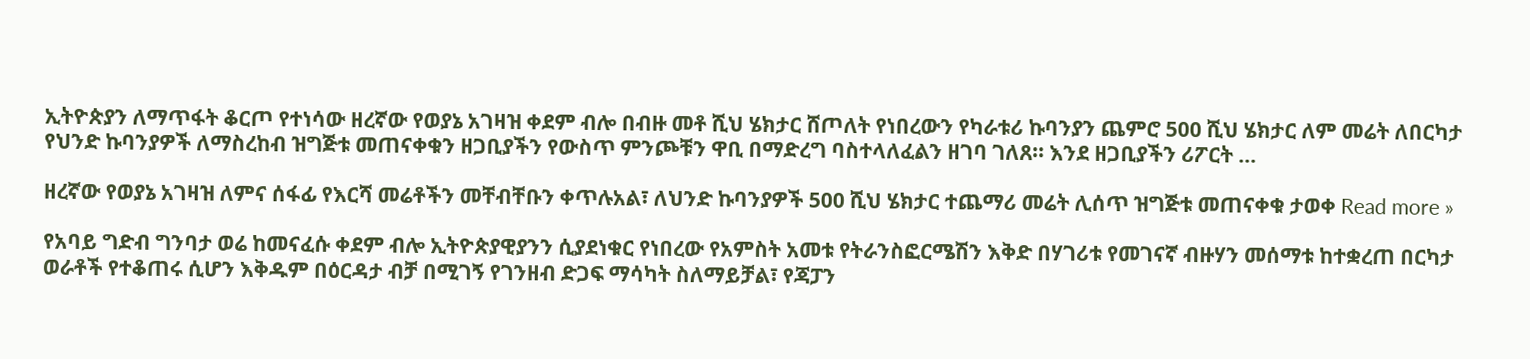ኢትዮጵያን ለማጥፋት ቆርጦ የተነሳው ዘረኛው የወያኔ አገዛዝ ቀደም ብሎ በብዙ መቶ ሺህ ሄክታር ሸጦለት የነበረውን የካራቱሪ ኩባንያን ጨምሮ 500 ሺህ ሄክታር ለም መሬት ለበርካታ የህንድ ኩባንያዎች ለማስረከብ ዝግጅቱ መጠናቀቁን ዘጋቢያችን የውስጥ ምንጮቹን ዋቢ በማድረግ ባስተላለፈልን ዘገባ ገለጸ፡፡ እንደ ዘጋቢያችን ሪፖርት …

ዘረኛው የወያኔ አገዛዝ ለምና ሰፋፊ የእርሻ መሬቶችን መቸብቸቡን ቀጥሉአል፣ ለህንድ ኩባንያዎች 500 ሺህ ሄክታር ተጨማሪ መሬት ሊሰጥ ዝግጅቱ መጠናቀቁ ታወቀ Read more »

የአባይ ግድብ ግንባታ ወሬ ከመናፈሱ ቀደም ብሎ ኢትዮጵያዊያንን ሲያደነቁር የነበረው የአምስት አመቱ የትራንስፎርሜሽን እቅድ በሃገሪቱ የመገናኛ ብዙሃን መሰማቱ ከተቋረጠ በርካታ ወራቶች የተቆጠሩ ሲሆን እቅዱም በዕርዳታ ብቻ በሚገኝ የገንዘብ ድጋፍ ማሳካት ስለማይቻል፣ የጃፓን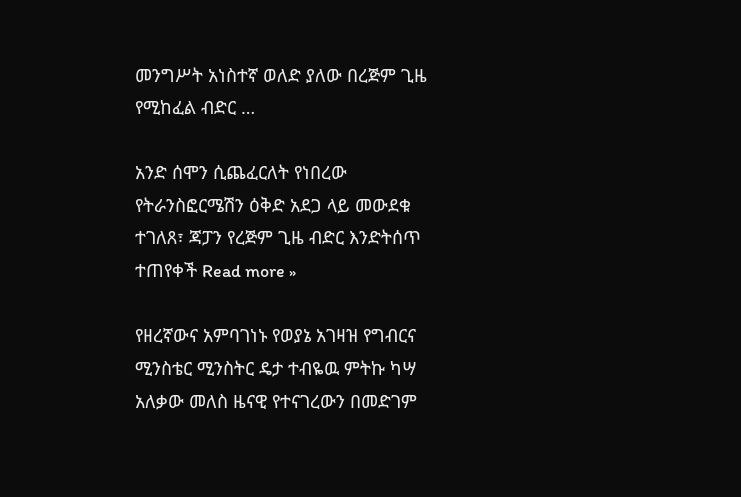መንግሥት አነስተኛ ወለድ ያለው በረጅም ጊዜ የሚከፈል ብድር …

አንድ ሰሞን ሲጨፈርለት የነበረው የትራንስፎርሜሽን ዕቅድ አደጋ ላይ መውደቁ ተገለጸ፣ ጃፓን የረጅም ጊዜ ብድር እንድትሰጥ ተጠየቀች Read more »

የዘረኛውና አምባገነኑ የወያኔ አገዛዝ የግብርና ሚንስቴር ሚንስትር ዴታ ተብዬዉ ምትኩ ካሣ አለቃው መለስ ዜናዊ የተናገረውን በመድገም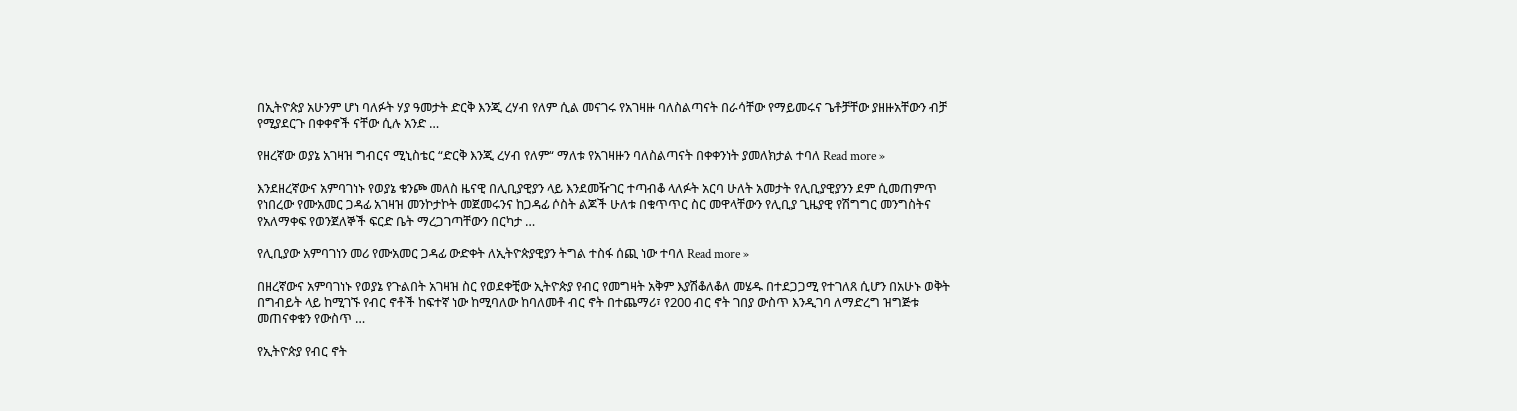በኢትዮጵያ አሁንም ሆነ ባለፉት ሃያ ዓመታት ድርቅ እንጂ ረሃብ የለም ሲል መናገሩ የአገዛዙ ባለስልጣናት በራሳቸው የማይመሩና ጌቶቻቸው ያዘዙአቸውን ብቻ የሚያደርጉ በቀቀኖች ናቸው ሲሉ አንድ …

የዘረኛው ወያኔ አገዛዝ ግብርና ሚኒስቴር “ድርቅ እንጂ ረሃብ የለም“ ማለቱ የአገዛዙን ባለስልጣናት በቀቀንነት ያመለክታል ተባለ Read more »

እንደዘረኛውና አምባገነኑ የወያኔ ቁንጮ መለስ ዜናዊ በሊቢያዊያን ላይ እንደመዥገር ተጣብቆ ላለፉት አርባ ሁለት አመታት የሊቢያዊያንን ደም ሲመጠምጥ የነበረው የሙአመር ጋዳፊ አገዛዝ መንኮታኮት መጀመሩንና ከጋዳፊ ሶስት ልጆች ሁለቱ በቁጥጥር ስር መዋላቸውን የሊቢያ ጊዜያዊ የሽግግር መንግስትና የአለማቀፍ የወንጀለኞች ፍርድ ቤት ማረጋገጣቸውን በርካታ …

የሊቢያው አምባገነን መሪ የሙአመር ጋዳፊ ውድቀት ለኢትዮጵያዊያን ትግል ተስፋ ሰጪ ነው ተባለ Read more »

በዘረኛውና አምባገነኑ የወያኔ የጉልበት አገዛዝ ስር የወደቀቺው ኢትዮጵያ የብር የመግዛት አቅም እያሽቆለቆለ መሄዱ በተደጋጋሚ የተገለጸ ሲሆን በአሁኑ ወቅት በግብይት ላይ ከሚገኙ የብር ኖቶች ከፍተኛ ነው ከሚባለው ከባለመቶ ብር ኖት በተጨማሪ፣ የ200 ብር ኖት ገበያ ውስጥ እንዲገባ ለማድረግ ዝግጅቱ መጠናቀቁን የውስጥ …

የኢትዮጵያ የብር ኖት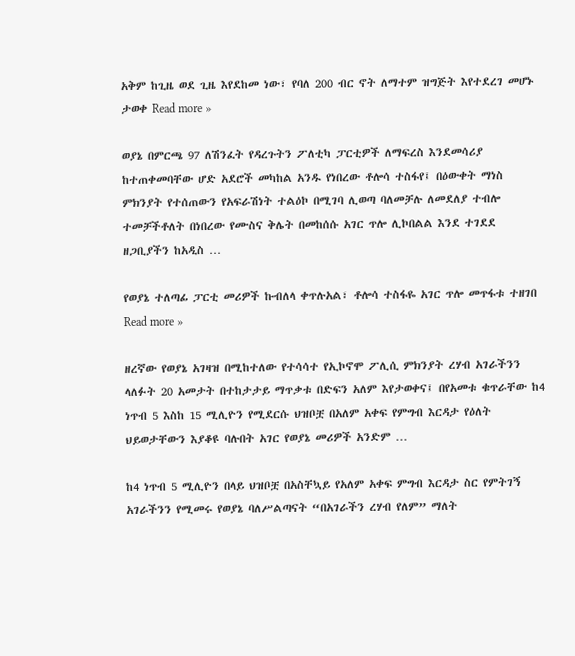አቅም ከጊዜ ወደ ጊዜ እየደከመ ነው፣ የባለ 200 ብር ኖት ለማተም ዝግጅት እየተደረገ መሆኑ ታወቀ Read more »

ወያኔ በምርጫ 97 ለሽንፈት የዳረጉትን ፖለቲካ ፓርቲዎች ለማፍረስ እንደመሳሪያ ከተጠቀመባቸው ሆድ አደሮች መካከል አንዱ የነበረው ቶሎሳ ተስፋየ፤ በዕውቀት ማነስ ምክንያት የተሰጠውን የአፍራሽነት ተልዕኮ በሚገባ ሊወጣ ባለመቻሉ ለመደለያ ተብሎ ተመቻችቶለት በነበረው የሙስና ቅሌት በመከሰሱ አገር ጥሎ ሊኮበልል እንደ ተገደደ ዘጋቢያችን ከአዲስ …

የወያኔ ተለጣፊ ፓርቲ መሪዎች ኩብለላ ቀጥሉአል፣ ቶሎሳ ተስፋዬ አገር ጥሎ መጥፋቱ ተዘገበ Read more »

ዘረኛው የወያኔ አገዛዝ በሚከተለው የተሳሳተ የኢኮኖሞ ፖሊሲ ምክንያት ረሃብ አገራችንን ላለፉት 20 አመታት በተከታታይ ማጥቃቱ በድፍን አለም እየታወቀና፤ በየአመቱ ቁጥራቸው ከ4 ነጥብ 5 እስከ 15 ሚሊዮን የሚደርሱ ህዝቦቿ በአለም አቀፍ የምግብ እርዳታ የዕለት ህይወታቸውን እያቆዩ ባሉበት አገር የወያኔ መሪዎች አንድም …

ከ4 ነጥብ 5 ሚሊዮን በላይ ህዝቦቿ በአስቸኳይ የአለም አቀፍ ምግብ እርዳታ ስር የምትገኝ አገራችንን የሚመሩ የወያኔ ባለሥልጣናት “በአገራችን ረሃብ የለም” ማለት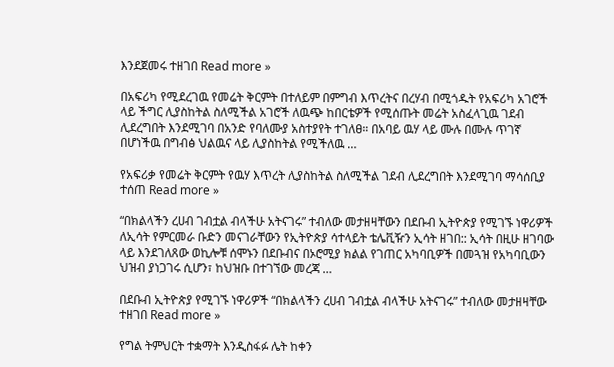እንደጀመሩ ተዘገበ Read more »

በአፍሪካ የሚደረገዉ የመሬት ቅርምት በተለይም በምግብ እጥረትና በረሃብ በሚጎዱት የአፍሪካ አገሮች ላይ ችግር ሊያስከትል ስለሚችል አገሮች ለዉጭ ከበርቴዎች የሚሰጡት መሬት አስፈላጊዉ ገደብ ሊደረግበት እንደሚገባ በአንድ የባለሙያ አስተያየት ተገለፀ። በአባይ ዉሃ ላይ ሙሉ በሙሉ ጥገኛ በሆነችዉ በግብፅ ህልዉና ላይ ሊያስከትል የሚችለዉ …

የአፍሪቃ የመሬት ቅርምት የዉሃ እጥረት ሊያስከትል ስለሚችል ገደብ ሊደረግበት እንደሚገባ ማሳሰቢያ ተሰጠ Read more »

“በክልላችን ረሀብ ገብቷል ብላችሁ አትናገሩ” ተብለው መታዘዛቸውን በደቡብ ኢትዮጵያ የሚገኙ ነዋሪዎች ለኢሳት የምርመራ ቡድን መናገራቸውን የኢትዮጵያ ሳተላይት ቴሌቪዥን ኢሳት ዘገበ:: ኢሳት በዚሁ ዘገባው ላይ እንደገለጸው ወኪሎቹ ሰሞኑን በደቡብና በኦሮሚያ ክልል የገጠር አካባቢዎች በመጓዝ የአካባቢውን ህዝብ ያነጋገሩ ሲሆን፣ ከህዝቡ በተገኘው መረጃ …

በደቡብ ኢትዮጵያ የሚገኙ ነዋሪዎች “በክልላችን ረሀብ ገብቷል ብላችሁ አትናገሩ” ተብለው መታዘዛቸው ተዘገበ Read more »

የግል ትምህርት ተቋማት እንዲስፋፉ ሌት ከቀን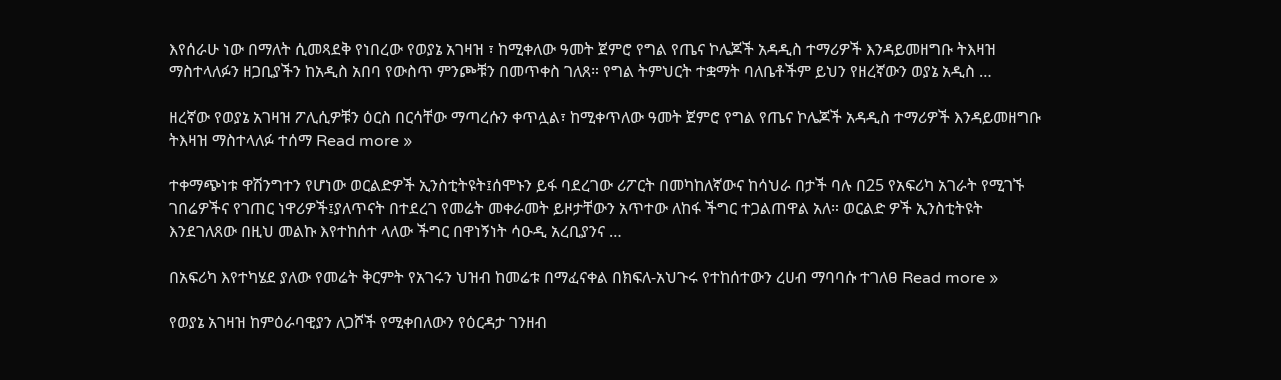እየሰራሁ ነው በማለት ሲመጻደቅ የነበረው የወያኔ አገዛዝ ፣ ከሚቀለው ዓመት ጀምሮ የግል የጤና ኮሌጆች አዳዲስ ተማሪዎች እንዳይመዘግቡ ትእዛዝ ማስተላለፉን ዘጋቢያችን ከአዲስ አበባ የውስጥ ምንጮቹን በመጥቀስ ገለጸ። የግል ትምህርት ተቋማት ባለቤቶችም ይህን የዘረኛውን ወያኔ አዲስ …

ዘረኛው የወያኔ አገዛዝ ፖሊሲዎቹን ዕርስ በርሳቸው ማጣረሱን ቀጥሏል፣ ከሚቀጥለው ዓመት ጀምሮ የግል የጤና ኮሌጆች አዳዲስ ተማሪዎች እንዳይመዘግቡ ትእዛዝ ማስተላለፉ ተሰማ Read more »

ተቀማጭነቱ ዋሽንግተን የሆነው ወርልድዎች ኢንስቲትዩት፤ሰሞኑን ይፋ ባደረገው ሪፖርት በመካከለኛውና ከሳህራ በታች ባሉ በ25 የአፍሪካ አገራት የሚገኙ ገበሬዎችና የገጠር ነዋሪዎች፤ያለጥናት በተደረገ የመሬት መቀራመት ይዞታቸውን አጥተው ለከፋ ችግር ተጋልጠዋል አለ። ወርልድ ዎች ኢንስቲትዩት እንደገለጸው በዚህ መልኩ እየተከሰተ ላለው ችግር በዋነኝነት ሳዑዲ አረቢያንና …

በአፍሪካ እየተካሄደ ያለው የመሬት ቅርምት የአገሩን ህዝብ ከመሬቱ በማፈናቀል በክፍለ-አህጉሩ የተከሰተውን ረሀብ ማባባሱ ተገለፀ Read more »

የወያኔ አገዛዝ ከምዕራባዊያን ለጋሾች የሚቀበለውን የዕርዳታ ገንዘብ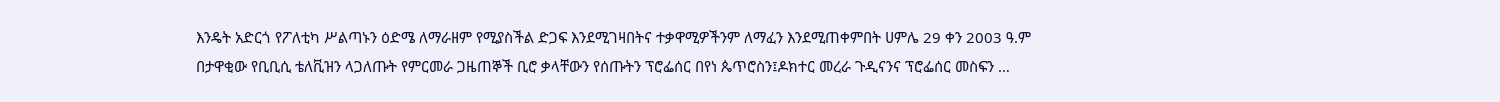እንዴት አድርጎ የፖለቲካ ሥልጣኑን ዕድሜ ለማራዘም የሚያስችል ድጋፍ እንደሚገዛበትና ተቃዋሚዎችንም ለማፈን እንደሚጠቀምበት ሀምሌ 29 ቀን 2003 ዓ.ም በታዋቂው የቢቢሲ ቴለቪዝን ላጋለጡት የምርመራ ጋዜጠኞች ቢሮ ቃላቸውን የሰጡትን ፕሮፌሰር በየነ ጴጥሮስን፤ዶክተር መረራ ጉዲናንና ፕሮፌሰር መስፍን …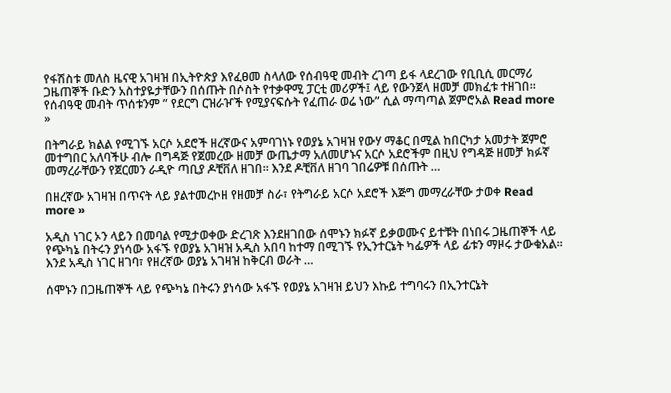የፋሽስቱ መለስ ዜናዊ አገዛዝ በኢትዮጵያ እየፈፀመ ስላለው የሰብዓዊ መብት ረገጣ ይፋ ላደረገው የቢቢሲ መርማሪ ጋዜጠኞች ቡድን አስተያዬታቸውን በሰጡት በሶስት የተቃዋሚ ፓርቲ መሪዎች፤ ላይ የውንጀላ ዘመቻ መክፈቱ ተዘገበ። የሰብዓዊ መብት ጥሰቱንም ” የደርግ ርዝራዦች የሚያናፍሱት የፈጠራ ወሬ ነው” ሲል ማጣጣል ጀምሮአል Read more »

በትግራይ ክልል የሚገኙ አርሶ አደሮች ዘረኛውና አምባገነኑ የወያኔ አገዛዝ የውሃ ማቆር በሚል ከበርካታ አመታት ጀምሮ መተግበር አለባችሁ ብሎ በግዳጅ የጀመረው ዘመቻ ውጤታማ አለመሆኑና አርሶ አደሮችም በዚህ የግዳጅ ዘመቻ ክፉኛ መማረራቸውን የጀርመን ራዲዮ ጣቢያ ዶቺቨለ ዘገበ። እንደ ዶቺቨለ ዘገባ ገበሬዎቹ በሰጡት …

በዘረኛው አገዛዝ በጥናት ላይ ያልተመረኮዘ የዘመቻ ስራ፣ የትግራይ አርሶ አደሮች እጅግ መማረራቸው ታወቀ Read more »

አዲስ ነገር ኦን ላይን በመባል የሚታወቀው ድረገጽ እንደዘገበው ሰሞኑን ክፉኛ ይቃወሙና ይተቹት በነበሩ ጋዜጠኞች ላይ የጭካኔ በትሩን ያነሳው አፋኙ የወያኔ አገዛዝ አዲስ አበባ ከተማ በሚገኙ የኢንተርኔት ካፌዎች ላይ ፊቱን ማዞሩ ታውቁአል። እንደ አዲስ ነገር ዘገባ፣ የዘረኛው ወያኔ አገዛዝ ከቅርብ ወራት …

ሰሞኑን በጋዜጠኞች ላይ የጭካኔ በትሩን ያነሳው አፋኙ የወያኔ አገዛዝ ይህን እኩይ ተግባሩን በኢንተርኔት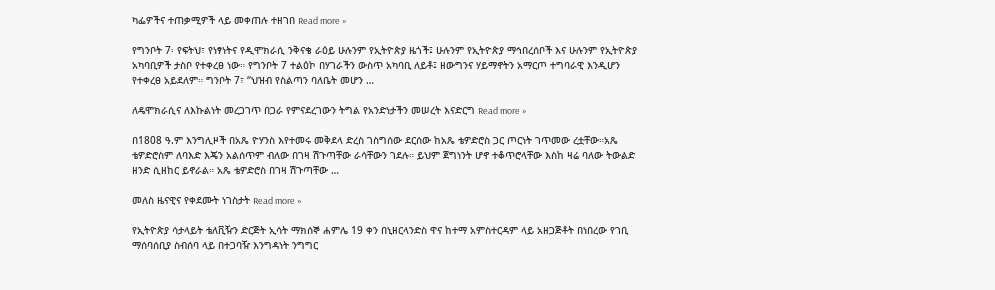ካፌዎችና ተጠቃሚዎች ላይ መቀጠሉ ተዘገበ Read more »

የግንቦት 7፡ የፍትህ፣ የነፃነትና የዲሞክራሲ ንቅናቄ ራዕይ ሁሉንም የኢትዮጵያ ዜጎች፤ ሁሉንም የኢትዮጵያ ማኅበረሰቦች እና ሁሉንም የኢትዮጵያ አካባቢዎች ታስቦ የተቀረፀ ነው። የግንቦት 7 ተልዕኮ በሃገራችን ውስጥ አካባቢ ለይቶ፤ ዘውግንና ሃይማኖትን አማርጦ ተግባራዊ እንዲሆን የተቀረፀ አይደለም። ግንቦት 7፣ “ህዝብ የስልጣን ባለቤት መሆን …

ለዴሞክራሲና ለእኩልነት መረጋገጥ በጋራ የምናደረገውን ትግል የአንድነታችን መሠረት እናድርግ Read more »

በ1808 ዓ.ም እንግሊዞች በአጼ ዮሃንስ እየተመሩ መቅደላ ድረስ ገስግሰው ደርሰው ከአጼ ቴዎድሮስ ጋር ጦርነት ገጥመው ረቷቸው።አጼ ቴዎድሮስም ለባእድ እጄን አልሰጥም ብለው በገዛ ሽጉጣቸው ራሳቸውን ገደሉ። ይህም ጀግነንት ሆኖ ተቆጥሮላቸው እስከ ዛሬ ባለው ትውልድ ዘንድ ሲዘከር ይኖራል። አጼ ቴዎድሮስ በገዛ ሽጉጣቸው …

መለስ ዜናዊና የቀደሙት ነገስታት Read more »

የኢትዮጵያ ሳታላይት ቴለቪዥን ድርጅት ኢሳት ማክሰኞ ሐምሌ 19 ቀን በኒዘርላንድስ ዋና ከተማ አምስተርዳም ላይ አዘጋጅቶት በነበረው የገቢ ማሰባሰቢያ ስብሰባ ላይ በተጋባዥ እንግዳነት ንግግር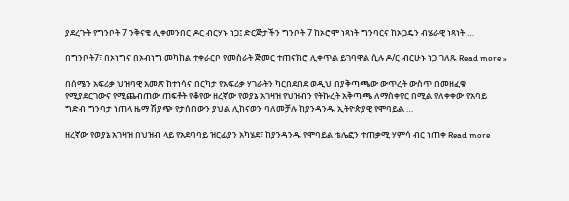ያደረጉት የግንቦት 7 ንቅናቄ ሊቀመንበር ዶር ብርሃኑ ነጋ፤ ድርጅታችን ግንቦት 7 ከኦሮሞ ነጻነት ግንባርና ከኦጋዴን ብሄራዊ ነጻነት …

በግንቦት7፣ በኦነግና በኦብነግ መካከል ተቀራርቦ የመስራት ጅመር ተጠናክሮ ሊቀጥል ይገባዋል ሲሉ ዶ/ር ብርሁኑ ነጋ ገለጹ Read more »

በሰሜን አፍሪቃ ህዝባዊ አመጽ ከተነሳና በርካታ የአፍሪቃ ሃገራትን ካርበደበደ ወዲህ በያቅጣጫው ውጥረት ውስጥ በመዘፈቁ የሚያደርገውና የሚጨብጠው ጠፍቶት የቆየው ዘረኛው የወያኔ አገዛዝ የህዝብን የትኩረት አቅጣጫ ለማስቀየር በሚል የለቀቀው የአባይ ግድብ ግንባታ ነጠላ ዜማ ሽያጭ የታሰበውን ያህል ሊከናወን ባለመቻሉ ከያንዳንዱ ኢትዮጵያዊ የሞባይል …

ዘረኛው የወያኔ አገዛዝ በህዝብ ላይ የአደባባይ ዝርፊያን አካሄደ፣ ከያንዳንዱ የሞባይል ቴሌፎን ተጠቃሚ ሃምሳ ብር ነጠቀ Read more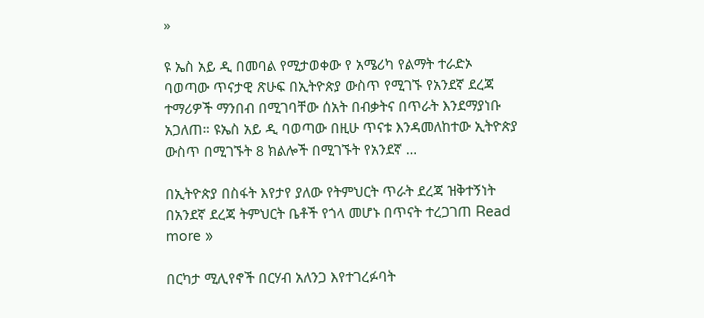»

ዩ ኤስ አይ ዲ በመባል የሚታወቀው የ አሜሪካ የልማት ተራድኦ ባወጣው ጥናታዊ ጽሁፍ በኢትዮጵያ ውስጥ የሚገኙ የአንደኛ ደረጃ ተማሪዎች ማንበብ በሚገባቸው ሰአት በብቃትና በጥራት እንደማያነቡ አጋለጠ። ዩኤስ አይ ዲ ባወጣው በዚሁ ጥናቱ እንዳመለከተው ኢትዮጵያ ውስጥ በሚገኙት 8 ክልሎች በሚገኙት የአንደኛ …

በኢትዮጵያ በስፋት እየታየ ያለው የትምህርት ጥራት ደረጃ ዝቅተኝነት በአንደኛ ደረጃ ትምህርት ቤቶች የጎላ መሆኑ በጥናት ተረጋገጠ Read more »

በርካታ ሚሊየኖች በርሃብ አለንጋ እየተገረፉባት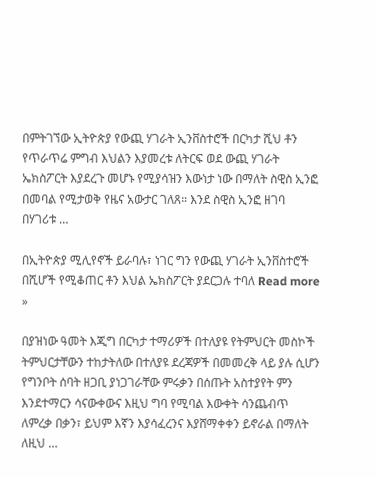በምትገኘው ኢትዮጵያ የውጪ ሃገራት ኢንቨስተሮች በርካታ ሺህ ቶን የጥራጥሬ ምግብ እህልን እያመረቱ ለትርፍ ወደ ውጪ ሃገራት ኤክስፖርት እያደረጉ መሆኑ የሚያሳዝን እውነታ ነው በማለት ስዊስ ኢንፎ በመባል የሚታወቅ የዜና አውታር ገለጸ። እንደ ስዊስ ኢንፎ ዘገባ በሃገሪቱ …

በኢትዮጵያ ሚሊየኖች ይራባሉ፣ ነገር ግን የውጪ ሃገራት ኢንቨስተሮች በሺሆች የሚቆጠር ቶን እህል ኤክስፖርት ያደርጋሉ ተባለ Read more »

በያዝነው ዓመት እጂግ በርካታ ተማሪዎች በተለያዩ የትምህርት መስኮች ትምህርታቸውን ተከታትለው በተለያዩ ደረጃዎች በመመረቅ ላይ ያሉ ሲሆን የግንቦት ሰባት ዘጋቢ ያነጋገራቸው ምሩቃን በሰጡት አስተያየት ምን እንደተማርን ሳናውቀውና እዚህ ግባ የሚባል እውቀት ሳንጨብጥ ለምረቃ በቃን፣ ይህም እኛን እያሳፈረንና እያሸማቀቀን ይኖራል በማለት ለዚህ …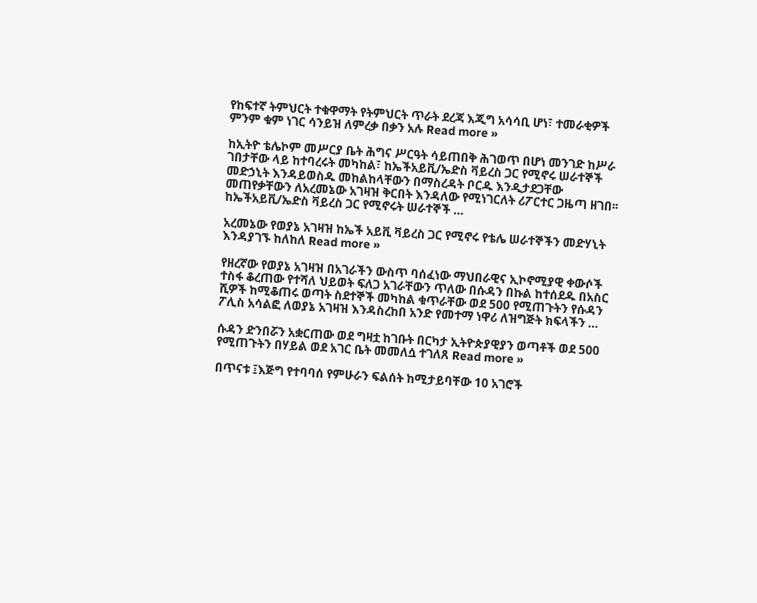የከፍተኛ ትምህርት ተቁዋማት የትምህርት ጥራት ደረጃ እጂግ አሳሳቢ ሆነ፣ ተመራቂዎች ምንም ቁም ነገር ሳንይዝ ለምረቃ በቃን አሉ Read more »

ከኢትዮ ቴሌኮም መሥርያ ቤት ሕግና ሥርዓት ሳይጠበቅ ሕገወጥ በሆነ መንገድ ከሥራ ገበታቸው ላይ ከተባረሩት መካከል፣ ከኤችአይቪ/ኤድስ ቫይረስ ጋር የሚኖሩ ሠራተኞች መድኃኒት እንዳይወስዱ መከልከላቸውን በማስረዳት ቦርዱ እንዲታደጋቸው መጠየቃቸውን ለአረመኔው አገዛዝ ቅርበት እንዳለው የሚነገርለት ሪፖርተር ጋዜጣ ዘገበ፡፡ ከኤችአይቪ/ኤድስ ቫይረስ ጋር የሚኖሩት ሠራተኞች …

አረመኔው የወያኔ አገዛዝ ከኤች አይቪ ቫይረስ ጋር የሚኖሩ የቴሌ ሠራተኞችን መድሃኒት እንዳያገኙ ከለከለ Read more »

የዘረኛው የወያኔ አገዛዝ በአገራችን ውስጥ ባሰፈነው ማህበራዊና ኢኮኖሚያዊ ቀውሶች ተስፋ ቆረጠው የተሻለ ህይወት ፍለጋ አገራቸውን ጥለው በሱዳን በኩል ከተሰደዱ በአስር ሺዎች ከሚቆጠሩ ወጣት ስደተኞች መካከል ቁጥራቸው ወደ 500 የሚጠጉትን የሱዳን ፖሊስ አሳልፎ ለወያኔ አገዛዝ እንዳስረከበ አንድ የመተማ ነዋሪ ለዝግጅት ክፍላችን …

ሱዳን ድንበሯን አቋርጠው ወደ ግዛቷ ከገቡት በርካታ ኢትዮጵያዊያን ወጣቶች ወደ 500 የሚጠጉትን በሃይል ወደ አገር ቤት መመለሷ ተገለጸ Read more »

በጥናቱ ፤እጅግ የተባባሰ የምሁራን ፍልሰት ከሚታይባቸው 10 አገሮች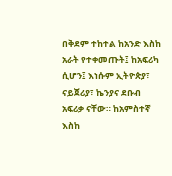በቅደም ተከተል ከአንድ እስከ አራት የተቀመጡት፤ ከአፍሪካ ሲሆን፤ እነሱም ኢትዮጵያ፣ ናይጀሪያ፣ ኬንያና ደቡብ አፍሪቃ ናቸው። ከአምስተኛ እስከ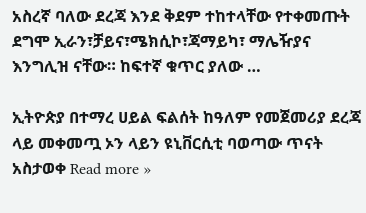አስረኛ ባለው ደረጃ እንደ ቅደም ተከተላቸው የተቀመጡት ደግሞ ኢራን፣ቻይና፣ሜክሲኮ፣ጃማይካ፣ ማሌዥያና እንግሊዝ ናቸው። ከፍተኛ ቁጥር ያለው …

ኢትዮጵያ በተማረ ሀይል ፍልሰት ከዓለም የመጀመሪያ ደረጃ ላይ መቀመጧ ኦን ላይን ዩኒቨርሲቲ ባወጣው ጥናት አስታወቀ Read more »